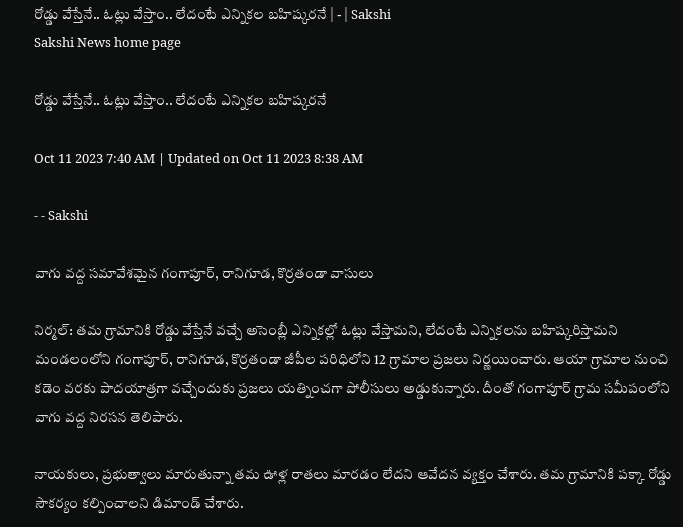రోడ్డు వేస్తేనే.. ఓట్లు వేస్తాం.. లేదంటే ఎన్నికల బహిష్కరనే | - | Sakshi
Sakshi News home page

రోడ్డు వేస్తేనే.. ఓట్లు వేస్తాం.. లేదంటే ఎన్నికల బహిష్కరనే

Oct 11 2023 7:40 AM | Updated on Oct 11 2023 8:38 AM

- - Sakshi

వాగు వద్ద సమావేశమైన గంగాపూర్‌, రానిగూడ, కొర్రతండా వాసులు

నిర్మల్‌: తమ గ్రామానికి రోడ్డు వేస్తేనే వచ్చే అసెంబ్లీ ఎన్నికల్లో ఓట్లు వేస్తామని, లేదంటే ఎన్నికలను బహిష్కరిస్తామని మండలంలోని గంగాపూర్‌, రానిగూడ, కొర్రతండా జీపీల పరిధిలోని 12 గ్రామాల ప్రజలు నిర్ణయించారు. ఆయా గ్రామాల నుంచి కడెం వరకు పాదయాత్రగా వచ్చేందుకు ప్రజలు యత్నించగా పోలీసులు అడ్డుకున్నారు. దీంతో గంగాపూర్‌ గ్రామ సమీపంలోని వాగు వద్ద నిరసన తెలిపారు.

నాయకులు, ప్రభుత్వాలు మారుతున్నా తమ ఊళ్ల రాతలు మారడం లేదని ఆవేదన వ్యక్తం చేశారు. తమ గ్రామానికి పక్కా రోడ్డు సౌకర్యం కల్పించాలని డిమాండ్‌ చేశారు.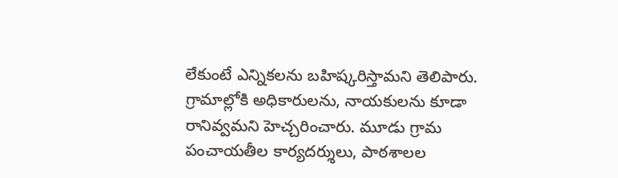లేకుంటే ఎన్నికలను బహిష్కరిస్తామని తెలిపారు. గ్రామాల్లోకి అధికారులను, నాయకులను కూడా రానివ్వమని హెచ్చరించారు. మూడు గ్రామ పంచాయతీల కార్యదర్శులు, పాఠశాలల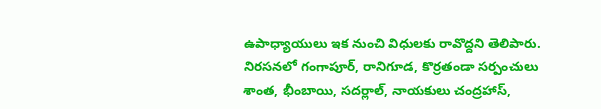ఉపాధ్యాయులు ఇక నుంచి విధులకు రావొద్దని తెలిపారు. నిరసనలో గంగాపూర్‌, రానిగూడ, కొర్రతండా సర్పంచులు శాంత, భీంబాయి, సదర్లాల్‌, నాయకులు చంద్రహాస్‌,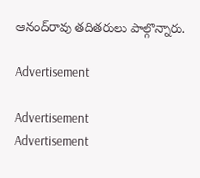ఆనంద్‌రావు తదితరులు పాల్గొన్నారు.

Advertisement

Advertisement
Advertisement